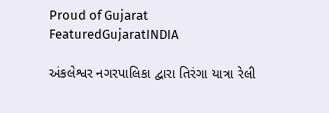Proud of Gujarat
FeaturedGujaratINDIA

અંકલેશ્વર નગરપાલિકા દ્વારા તિરંગા યાત્રા રેલી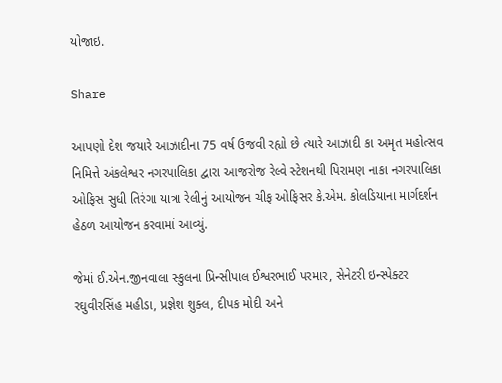યોજાઇ.

Share

આપણો દેશ જયારે આઝાદીના 75 વર્ષ ઉજવી રહ્યો છે ત્યારે આઝાદી કા અમૃત મહોત્સવ નિમિત્તે અંકલેશ્વર નગરપાલિકા દ્વારા આજરોજ રેલ્વે સ્ટેશનથી પિરામણ નાકા નગરપાલિકા ઓફિસ સુધી તિરંગા યાત્રા રેલીનું આયોજન ચીફ ઓફિસર કે.એમ. કોલડિયાના માર્ગદર્શન હેઠળ આયોજન કરવામાં આવ્યું.

જેમાં ઈ.એન.જીનવાલા સ્કુલના પ્રિન્સીપાલ ઈશ્વરભાઈ પરમાર, સેનેટરી ઇન્સ્પેક્ટર રઘુવીરસિંહ મહીડા, પ્રજ્ઞેશ શુક્લ, દીપક મોદી અને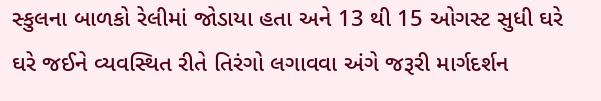સ્કુલના બાળકો રેલીમાં જોડાયા હતા અને 13 થી 15 ઓગસ્ટ સુધી ઘરે ઘરે જઈને વ્યવસ્થિત રીતે તિરંગો લગાવવા અંગે જરૂરી માર્ગદર્શન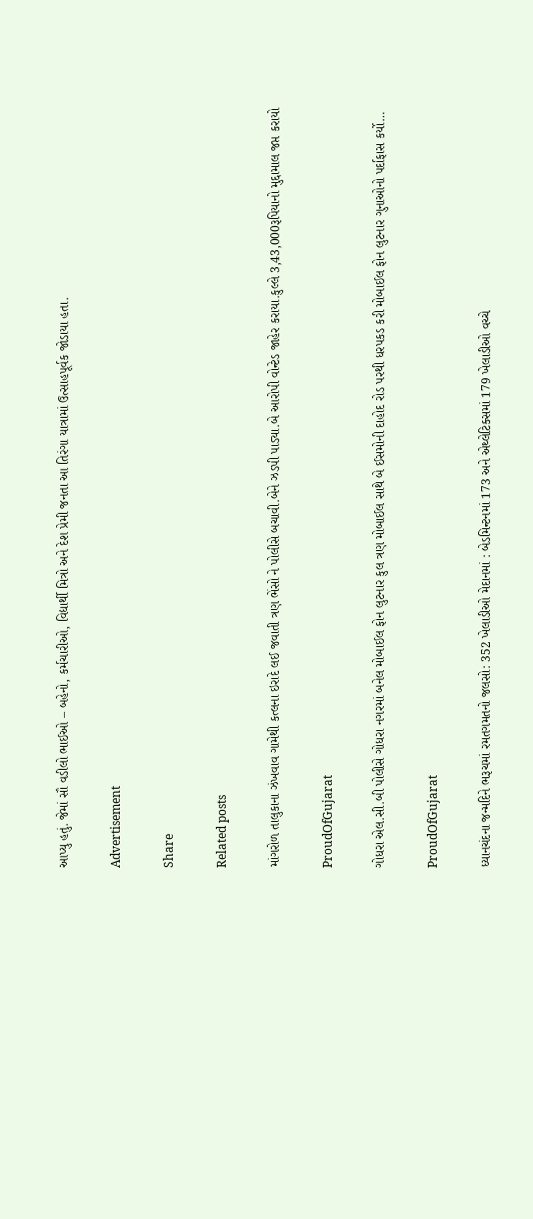આપ્યુ હતું. જેમાં સૌ વડીલો ભાઈઓ – બહેનો, કર્મચારીઓ, વિદ્યાર્થી મિત્રો અને દેશ પ્રેમી જનતા આ તિરંગા યાત્રામાં ઉત્સાહપૂર્વક જોડાયા હતા.

Advertisement

Share

Related posts

માંગરોળ તાલુકાના ઝંખવાવ ગામેથી કત્લના ઇરાદે લઈ જવાતી ત્રણ ભેંસો ને પોલીસે બચાવી.બેને ઝડપી પાડ્યા.બે આરોપી વોન્ટેડ જાહેર કરાયા.કુલ્લે 3,43,000રૂપિયાનો મુદ્દામાલ જપ્ત કરાયો

ProudOfGujarat

ગોધરા એલ.સી.બી પોલીસે ગોધરા નગરમાં બનેલ મોબાઈલ ફોન લુટનાર કુલ ત્રણ મોબાઈલ સાથે બે ઈસમોની દાહોદ રોડ પરથી ધરપકડ કરી મોબાઈલ ફોન લુટનાર ગુનાઓનો પર્દાફાસ કર્યો…

ProudOfGujarat

ધ્યાનચંદના જન્મદિને ભરૂચમાં રમતગમતનો જલસો: 352 ખેલાડીઓ મેદાનમાં : બેડમિન્ટનમાં 173 અને એથ્લેટિક્સમાં 179 ખેલાડીઓ વચ્ચે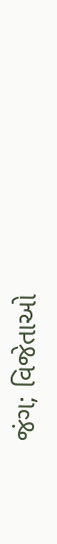જંગ; વિજેતાઓ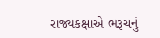રાજ્યકક્ષાએ ભરૂચનું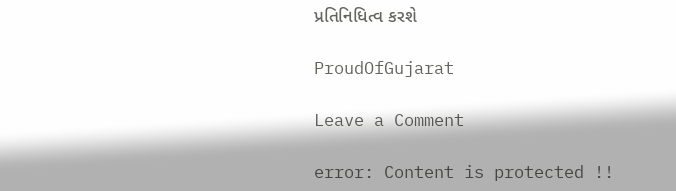પ્રતિનિધિત્વ કરશે

ProudOfGujarat

Leave a Comment

error: Content is protected !!